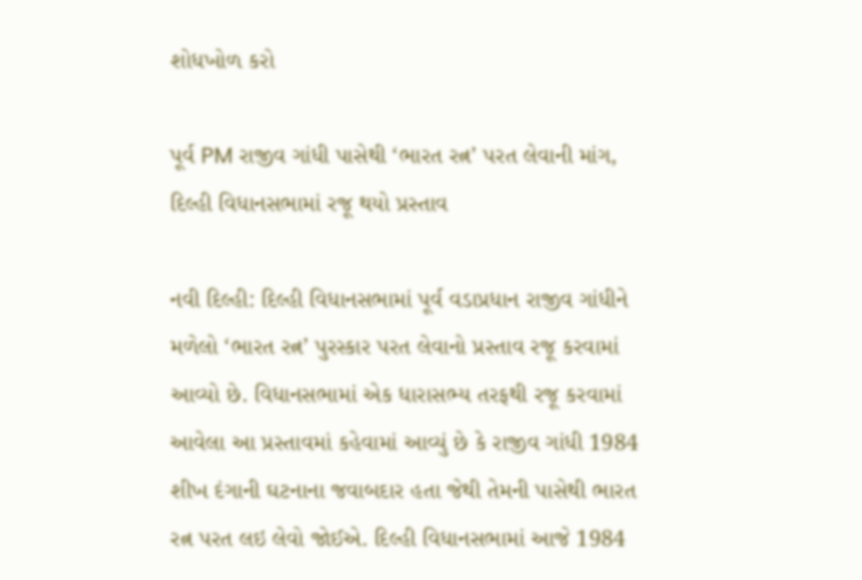શોધખોળ કરો

પૂર્વ PM રાજીવ ગાંધી પાસેથી ‘ભારત રત્ન’ પરત લેવાની માંગ, દિલ્હી વિધાનસભામાં રજૂ થયો પ્રસ્તાવ

નવી દિલ્હી: દિલ્હી વિધાનસભામાં પૂર્વ વડાપ્રધાન રાજીવ ગાંધીને મળેલો ‘ભારત રત્ન’ પુરસ્કાર પરત લેવાનો પ્રસ્તાવ રજૂ કરવામાં આવ્યો છે. વિધાનસભામાં એક ધારાસભ્ય તરફથી રજૂ કરવામાં આવેલા આ પ્રસ્તાવમાં કહેવામાં આવ્યું છે કે રાજીવ ગાંધી 1984 શીખ દંગાની ઘટનાના જવાબદાર હતા જેથી તેમની પાસેથી ભારત રત્ન પરત લઇ લેવો જોઈએ. દિલ્હી વિધાનસભામાં આજે 1984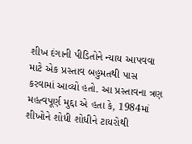શીખ દંગાની પીડિતોને ન્યાય આપવવા માટે એક પ્રસ્તાવ બહુમતથી પાસ કરવામાં આવ્યો હતો. આ પ્રસ્તાવના ત્રણ મહત્વપૂર્ણ મુદ્દા એ હતા કે, 1984માં શીખોને શોધી શોધીને ટાયરોથી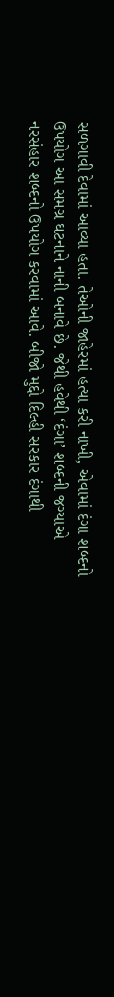સળગાવી દેવામાં આવ્યા હતા. તેઓની જાહેરમાં હત્યા કરી નાખી, એવામાં દંગા શબ્દનો ઉપયોગ આ સમગ્ર ઘટનાને નાની બનાવે છે. જેથી હવેથી ‘દંગા’ શબ્દની જગ્યાએ નરસંહાર શબ્દનો ઉપયોગ કરવામાં આવે. બીજો મુદ્દો દિલ્હી સરકાર દંગાથી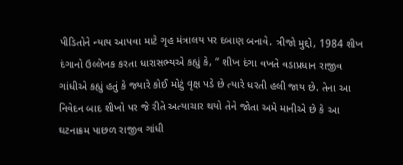પીડિતોને ન્યાય આપવા માટે ગૃહ મંત્રાલય પર દબાણ બનાવે. ત્રીજો મુદ્દો, 1984 શીખ દંગાનો ઉલ્લેખક કરતા ધારાસભ્યએ કહ્યું કે, “ શીખ દંગા વખતે વડાપ્રધાન રાજીવ ગાંધીએ કહ્યું હતું કે જ્યારે કોઈ મોટું વૃક્ષ પડે છે ત્યારે ધરતી હલી જાય છે. તેના આ નિવેદન બાદ શીખો પર જે રીતે અત્યાચાર થયો તેને જોતા અમે માનીએ છે કે આ ઘટનાક્રમ પાછળ રાજીવ ગાંધી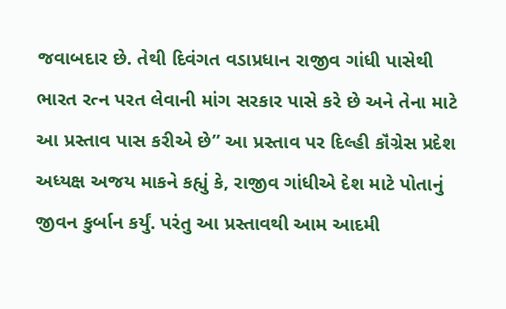જવાબદાર છે. તેથી દિવંગત વડાપ્રધાન રાજીવ ગાંધી પાસેથી ભારત રત્ન પરત લેવાની માંગ સરકાર પાસે કરે છે અને તેના માટે આ પ્રસ્તાવ પાસ કરીએ છે” આ પ્રસ્તાવ પર દિલ્હી કૉંગ્રેસ પ્રદેશ અધ્યક્ષ અજય માકને કહ્યું કે, રાજીવ ગાંધીએ દેશ માટે પોતાનું જીવન કુર્બાન કર્યું. પરંતુ આ પ્રસ્તાવથી આમ આદમી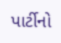પાર્ટીનો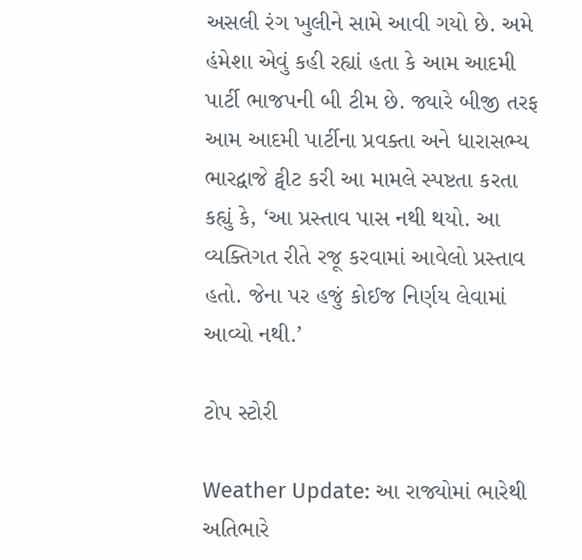અસલી રંગ ખુલીને સામે આવી ગયો છે. અમે હંમેશા એવું કહી રહ્યાં હતા કે આમ આદમી પાર્ટી ભાજપની બી ટીમ છે. જ્યારે બીજી તરફ આમ આદમી પાર્ટીના પ્રવક્તા અને ધારાસભ્ય ભારદ્વાજે ટ્વીટ કરી આ મામલે સ્પષ્ટતા કરતા કહ્યું કે, ‘આ પ્રસ્તાવ પાસ નથી થયો. આ વ્યક્તિગત રીતે રજૂ કરવામાં આવેલો પ્રસ્તાવ હતો. જેના પર હજું કોઈજ નિર્ણય લેવામાં આવ્યો નથી.’

ટોપ સ્ટોરી

Weather Update: આ રાજ્યોમાં ભારેથી અતિભારે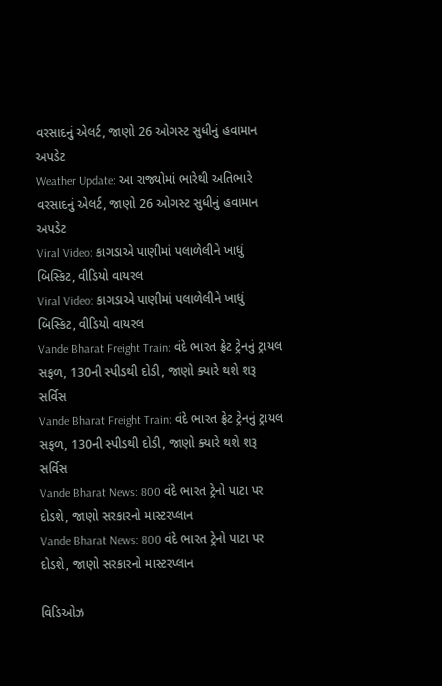વરસાદનું એલર્ટ, જાણો 26 ઓગસ્ટ સુધીનું હવામાન અપડેટ
Weather Update: આ રાજ્યોમાં ભારેથી અતિભારે વરસાદનું એલર્ટ, જાણો 26 ઓગસ્ટ સુધીનું હવામાન અપડેટ
Viral Video: કાગડાએ પાણીમાં પલાળેલીને ખાધું બિસ્કિટ, વીડિયો વાયરલ
Viral Video: કાગડાએ પાણીમાં પલાળેલીને ખાધું બિસ્કિટ, વીડિયો વાયરલ
Vande Bharat Freight Train: વંદે ભારત ફ્રેટ ટ્રેનનું ટ્રાયલ સફળ, 130ની સ્પીડથી દોડી, જાણો ક્યારે થશે શરૂ સર્વિસ
Vande Bharat Freight Train: વંદે ભારત ફ્રેટ ટ્રેનનું ટ્રાયલ સફળ, 130ની સ્પીડથી દોડી, જાણો ક્યારે થશે શરૂ સર્વિસ
Vande Bharat News: 800 વંદે ભારત ટ્રેનો પાટા પર દોડશે, જાણો સરકારનો માસ્ટરપ્લાન
Vande Bharat News: 800 વંદે ભારત ટ્રેનો પાટા પર દોડશે, જાણો સરકારનો માસ્ટરપ્લાન

વિડિઓઝ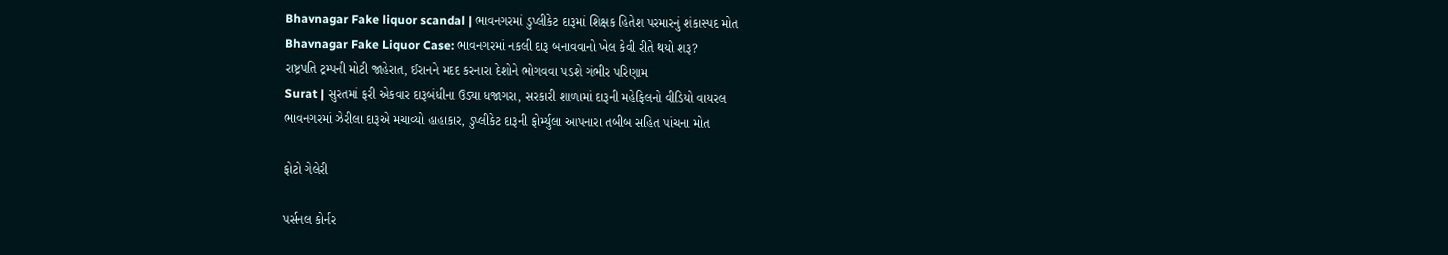Bhavnagar Fake liquor scandal | ભાવનગરમાં ડુપ્લીકેટ દારૂમાં શિક્ષક હિતેશ પરમારનું શંકાસ્પદ મોત
Bhavnagar Fake Liquor Case: ભાવનગરમાં નકલી દારૂ બનાવવાનો ખેલ કેવી રીતે થયો શરૂ?
રાષ્ટ્રપતિ ટ્રમ્પની મોટી જાહેરાત, ઈરાનને મદદ કરનારા દેશોને ભોગવવા પડશે ગંભીર પરિણામ
Surat | સુરતમાં ફરી એકવાર દારૂબંધીના ઉડ્યા ધજાગરા, સરકારી શાળામાં દારૂની મહેફિલનો વીડિયો વાયરલ
ભાવનગરમાં ઝેરીલા દારૂએ મચાવ્યો હાહાકાર, ડુપ્લીકેટ દારૂની ફોર્મ્યુલા આપનારા તબીબ સહિત પાંચના મોત

ફોટો ગેલેરી

પર્સનલ કોર્નર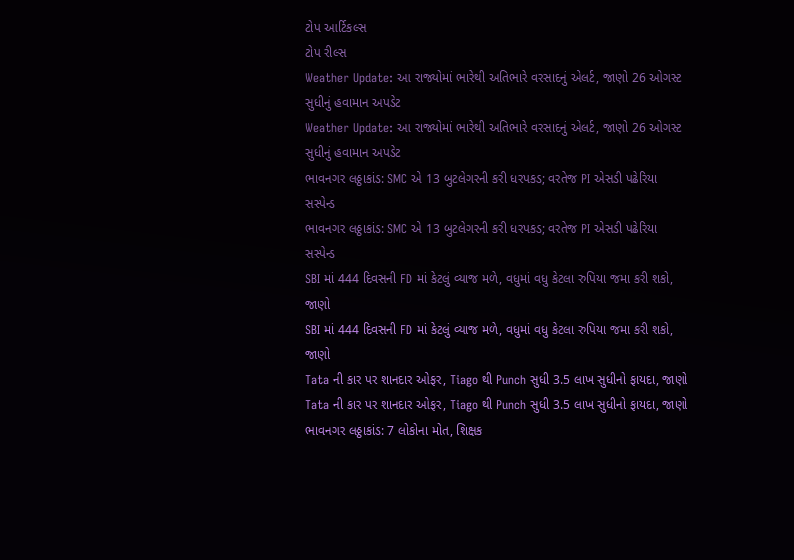ટોપ આર્ટિકલ્સ
ટોપ રીલ્સ
Weather Update: આ રાજ્યોમાં ભારેથી અતિભારે વરસાદનું એલર્ટ, જાણો 26 ઓગસ્ટ સુધીનું હવામાન અપડેટ
Weather Update: આ રાજ્યોમાં ભારેથી અતિભારે વરસાદનું એલર્ટ, જાણો 26 ઓગસ્ટ સુધીનું હવામાન અપડેટ
ભાવનગર લઠ્ઠાકાંડ: SMC એ 13 બુટલેગરની કરી ધરપકડ; વરતેજ PI એસડી પઢેરિયા સસ્પેન્ડ
ભાવનગર લઠ્ઠાકાંડ: SMC એ 13 બુટલેગરની કરી ધરપકડ; વરતેજ PI એસડી પઢેરિયા સસ્પેન્ડ
SBI માં 444 દિવસની FD માં કેટલું વ્યાજ મળે, વધુમાં વધુ કેટલા રુપિયા જમા કરી શકો, જાણો
SBI માં 444 દિવસની FD માં કેટલું વ્યાજ મળે, વધુમાં વધુ કેટલા રુપિયા જમા કરી શકો, જાણો
Tata ની કાર પર શાનદાર ઓફર, Tiago થી Punch સુધી 3.5 લાખ સુધીનો ફાયદા, જાણો
Tata ની કાર પર શાનદાર ઓફર, Tiago થી Punch સુધી 3.5 લાખ સુધીનો ફાયદા, જાણો
ભાવનગર લઠ્ઠાકાંડ: 7 લોકોના મોત, શિક્ષક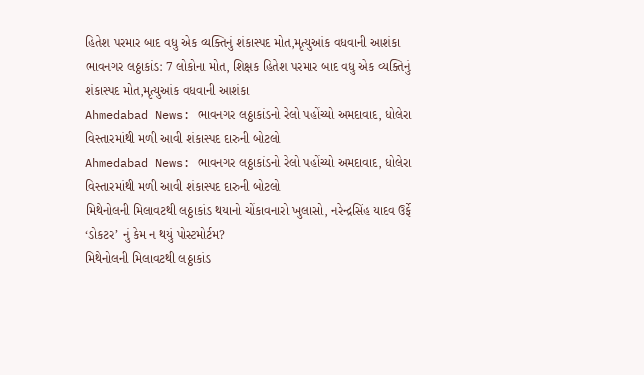હિતેશ પરમાર બાદ વધુ એક વ્યક્તિનું શંકાસ્પદ મોત,મૃત્યુઆંક વધવાની આશંકા
ભાવનગર લઠ્ઠાકાંડ: 7 લોકોના મોત, શિક્ષક હિતેશ પરમાર બાદ વધુ એક વ્યક્તિનું શંકાસ્પદ મોત,મૃત્યુઆંક વધવાની આશંકા
Ahmedabad News: ભાવનગર લઠ્ઠાકાંડનો રેલો પહોંચ્યો અમદાવાદ, ધોલેરા વિસ્તારમાંથી મળી આવી શંકાસ્પદ દારુની બોટલો
Ahmedabad News: ભાવનગર લઠ્ઠાકાંડનો રેલો પહોંચ્યો અમદાવાદ, ધોલેરા વિસ્તારમાંથી મળી આવી શંકાસ્પદ દારુની બોટલો
મિથેનોલની મિલાવટથી લઠ્ઠાકાંડ થયાનો ચોંકાવનારો ખુલાસો, નરેન્દ્રસિંહ યાદવ ઉર્ફે ‘ડોકટર’ નું કેમ ન થયું પોસ્ટમોર્ટમ?
મિથેનોલની મિલાવટથી લઠ્ઠાકાંડ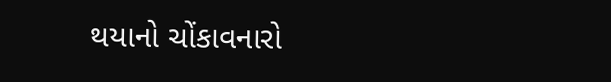થયાનો ચોંકાવનારો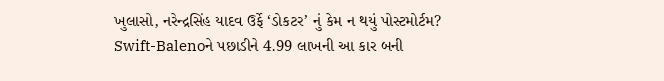ખુલાસો, નરેન્દ્રસિંહ યાદવ ઉર્ફે ‘ડોકટર’ નું કેમ ન થયું પોસ્ટમોર્ટમ?
Swift-Balenoને પછાડીને 4.99 લાખની આ કાર બની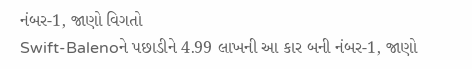નંબર-1, જાણો વિગતો
Swift-Balenoને પછાડીને 4.99 લાખની આ કાર બની નંબર-1, જાણો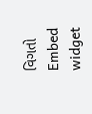વિગતો
Embed widget